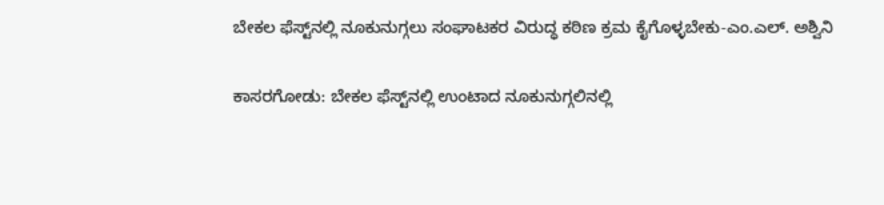ಬೇಕಲ ಫೆಸ್ಟ್‌ನಲ್ಲಿ ನೂಕುನುಗ್ಗಲು ಸಂಘಾಟಕರ ವಿರುದ್ಧ ಕಠಿಣ ಕ್ರಮ ಕೈಗೊಳ್ಳಬೇಕು-ಎಂ.ಎಲ್. ಅಶ್ವಿನಿ

ಕಾಸರಗೋಡು: ಬೇಕಲ ಫೆಸ್ಟ್‌ನಲ್ಲಿ ಉಂಟಾದ ನೂಕುನುಗ್ಗಲಿನಲ್ಲಿ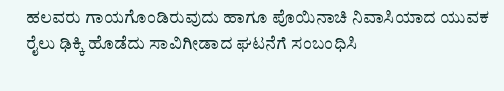ಹಲವರು ಗಾಯಗೊಂಡಿರುವುದು ಹಾಗೂ ಪೊಯಿನಾಚಿ ನಿವಾಸಿಯಾದ ಯುವಕ ರೈಲು ಢಿಕ್ಕಿ ಹೊಡೆದು ಸಾವಿಗೀಡಾದ ಘಟನೆಗೆ ಸಂಬಂಧಿಸಿ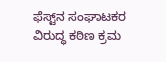ಫೆಸ್ಟ್‌ನ ಸಂಘಾಟಕರ ವಿರುದ್ಧ ಕಠಿಣ ಕ್ರಮ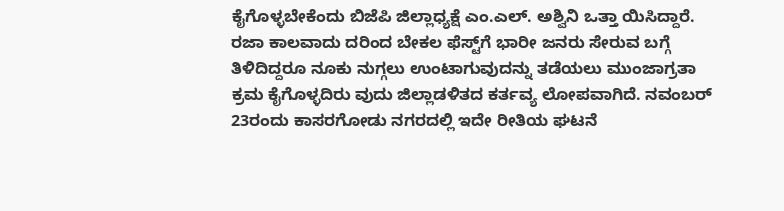ಕೈಗೊಳ್ಳಬೇಕೆಂದು ಬಿಜೆಪಿ ಜಿಲ್ಲಾಧ್ಯಕ್ಷೆ ಎಂ.ಎಲ್. ಅಶ್ವಿನಿ ಒತ್ತಾ ಯಿಸಿದ್ದಾರೆ. ರಜಾ ಕಾಲವಾದು ದರಿಂದ ಬೇಕಲ ಫೆಸ್ಟ್‌ಗೆ ಭಾರೀ ಜನರು ಸೇರುವ ಬಗ್ಗೆ ತಿಳಿದಿದ್ದರೂ ನೂಕು ನುಗ್ಗಲು ಉಂಟಾಗುವುದನ್ನು ತಡೆಯಲು ಮುಂಜಾಗ್ರತಾ ಕ್ರಮ ಕೈಗೊಳ್ಳದಿರು ವುದು ಜಿಲ್ಲಾಡಳಿತದ ಕರ್ತವ್ಯ ಲೋಪವಾಗಿದೆ. ನವಂಬರ್ 23ರಂದು ಕಾಸರಗೋಡು ನಗರದಲ್ಲಿ ಇದೇ ರೀತಿಯ ಘಟನೆ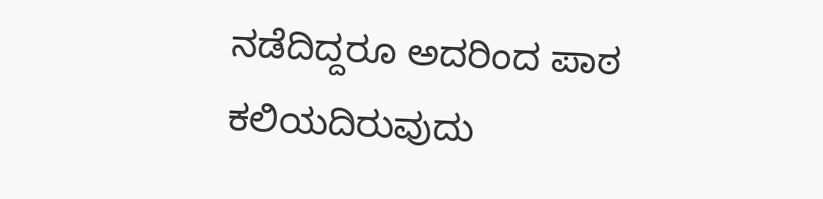ನಡೆದಿದ್ದರೂ ಅದರಿಂದ ಪಾಠ ಕಲಿಯದಿರುವುದು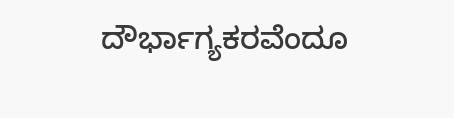ದೌರ್ಭಾಗ್ಯಕರವೆಂದೂ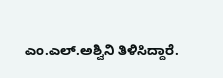ಎಂ.ಎಲ್.ಅಶ್ವಿನಿ ತಿಳಿಸಿದ್ದಾರೆ.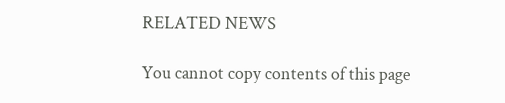RELATED NEWS

You cannot copy contents of this page